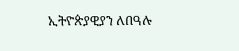ኢትዮጵያዊያን ለበዓሉ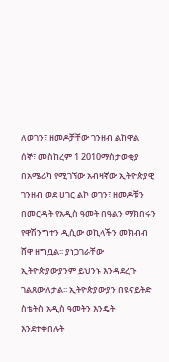ለወገን፣ ዘመዶቻቸው ገንዘብ ልከዋል
ሰኞ፣ መስከረም 1 2010ማስታወቂያ
በአሜሪካ የሚገኘው አብዛኛው ኢትዮጵያዊ ገንዘብ ወደ ሀገር ልኮ ወገን፣ ዘመዶቹን በመርዳት የአዲስ ዓመት በዓልን ማክበሩን የዋሽንግተን ዲሲው ወኪላችን መክብብ ሸዋ ዘግቧል፡፡ ያነጋገራቸው ኢትዮጵያውያንም ይህንኑ እንዳደረጉ ገልጸውለታል፡፡ ኢትዮጵያውያን በዩናይትድ ስቴትስ አዲስ ዓመትን እንዴት እንደተቀበሉት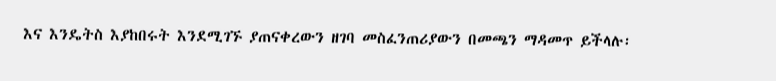እና እንዴትስ እያከበሩት እንደሚገኙ ያጠናቀረውን ዘገባ መስፈንጠሪያውን በመጫን ማዳመጥ ይችላሉ፡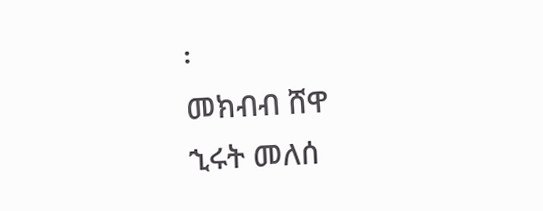፡
መክብብ ሸዋ
ኂሩት መለሰ